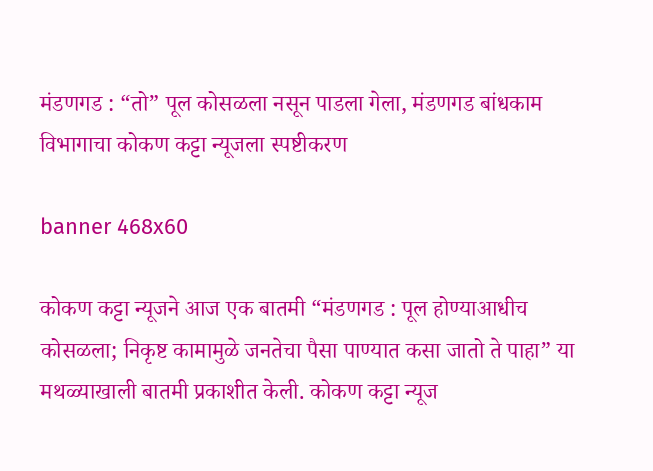मंडणगड : “तो” पूल कोसळला नसून पाडला गेला, मंडणगड बांधकाम विभागाचा कोकण कट्टा न्यूजला स्पष्टीकरण

banner 468x60

कोकण कट्टा न्यूजने आज एक बातमी “मंडणगड : पूल होण्याआधीच कोसळला; निकृष्ट कामामुळे जनतेचा पैसा पाण्यात कसा जातो ते पाहा” या मथळ्याखाली बातमी प्रकाशीत केली. कोकण कट्टा न्यूज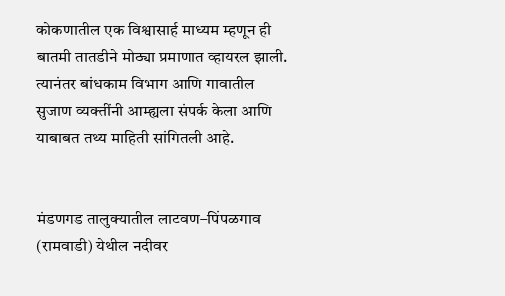कोकणातील एक विश्वासार्ह माध्यम म्हणून ही बातमी तातडीने मोठ्या प्रमाणात व्हायरल झाली. त्यानंतर बांधकाम विभाग आणि गावातील सुजाण व्यक्तींनी आम्ह्यला संपर्क केला आणि याबाबत तथ्य माहिती सांगितली आहे.


मंडणगड तालुक्यातील लाटवण–पिंपळगाव (रामवाडी) येथील नदीवर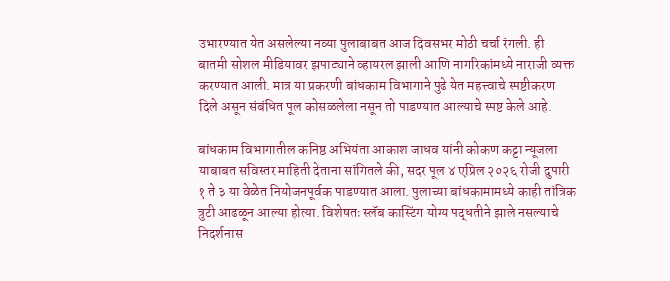उभारण्यात येत असलेल्या नव्या पुलाबाबत आज दिवसभर मोठी चर्चा रंगली. ही बातमी सोशल मीडियावर झपाट्याने व्हायरल झाली आणि नागरिकांमध्ये नाराजी व्यक्त करण्यात आली. मात्र या प्रकरणी बांधकाम विभागाने पुढे येत महत्त्वाचे स्पष्टीकरण दिले असून संबंधित पूल कोसळलेला नसून तो पाडण्यात आल्याचे स्पष्ट केले आहे.

बांधकाम विभागातील कनिष्ठ अभियंता आकाश जाधव यांनी कोकण कट्टा न्यूजला याबाबत सविस्तर माहिती देताना सांगितले की, सदर पूल ४ एप्रिल २०२६ रोजी दुपारी १ ते ३ या वेळेत नियोजनपूर्वक पाडण्यात आला. पुलाच्या बांधकामामध्ये काही तांत्रिक त्रुटी आढळून आल्या होत्या. विशेषतः स्लॅब कास्टिंग योग्य पद्धतीने झाले नसल्याचे निदर्शनास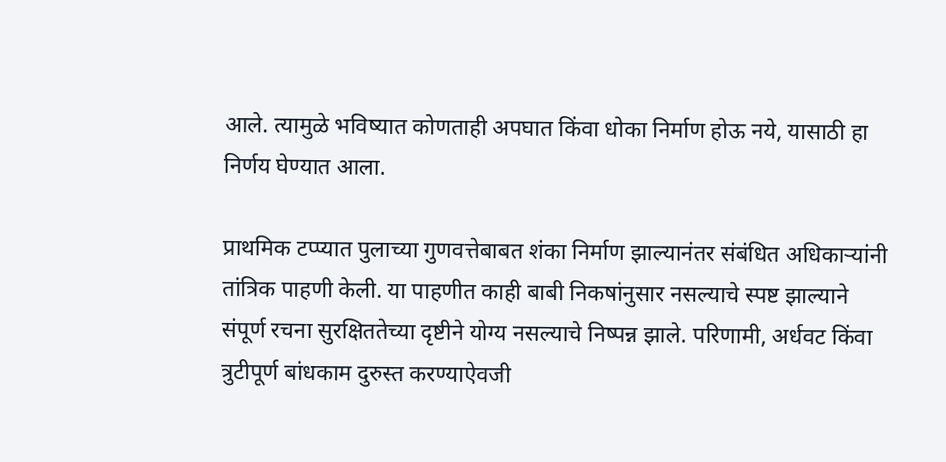आले. त्यामुळे भविष्यात कोणताही अपघात किंवा धोका निर्माण होऊ नये, यासाठी हा निर्णय घेण्यात आला.

प्राथमिक टप्प्यात पुलाच्या गुणवत्तेबाबत शंका निर्माण झाल्यानंतर संबंधित अधिकाऱ्यांनी तांत्रिक पाहणी केली. या पाहणीत काही बाबी निकषांनुसार नसल्याचे स्पष्ट झाल्याने संपूर्ण रचना सुरक्षिततेच्या दृष्टीने योग्य नसल्याचे निष्पन्न झाले. परिणामी, अर्धवट किंवा त्रुटीपूर्ण बांधकाम दुरुस्त करण्याऐवजी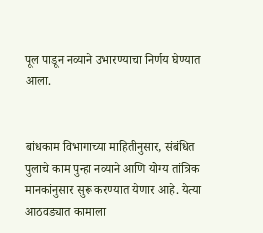पूल पाडून नव्याने उभारण्याचा निर्णय घेण्यात आला.


बांधकाम विभागाच्या माहितीनुसार, संबंधित पुलाचे काम पुन्हा नव्याने आणि योग्य तांत्रिक मानकांनुसार सुरू करण्यात येणार आहे. येत्या आठवड्यात कामाला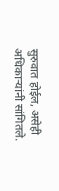सुरुवात होईल, असेही अधिकाऱ्यांनी सांगितले.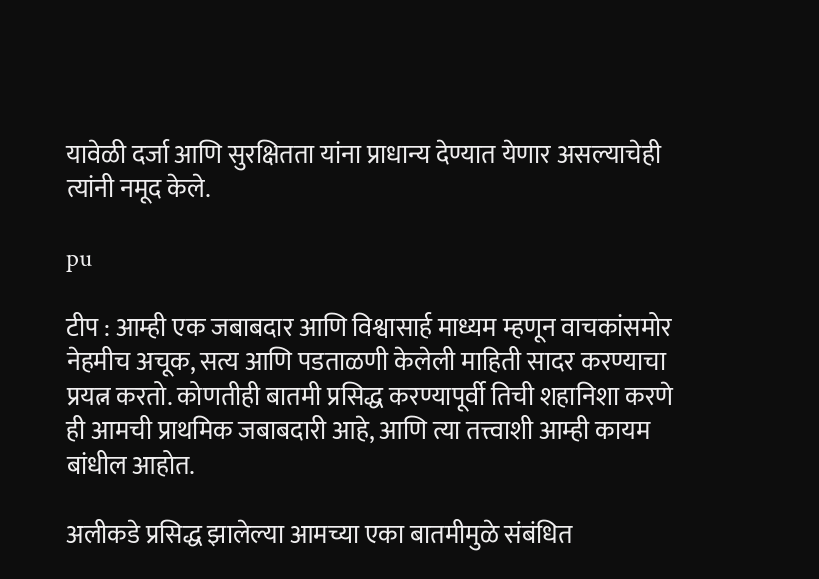यावेळी दर्जा आणि सुरक्षितता यांना प्राधान्य देण्यात येणार असल्याचेही त्यांनी नमूद केले.

pu

टीप : आम्ही एक जबाबदार आणि विश्वासार्ह माध्यम म्हणून वाचकांसमोर नेहमीच अचूक, सत्य आणि पडताळणी केलेली माहिती सादर करण्याचा प्रयत्न करतो. कोणतीही बातमी प्रसिद्ध करण्यापूर्वी तिची शहानिशा करणे ही आमची प्राथमिक जबाबदारी आहे, आणि त्या तत्त्वाशी आम्ही कायम बांधील आहोत.

अलीकडे प्रसिद्ध झालेल्या आमच्या एका बातमीमुळे संबंधित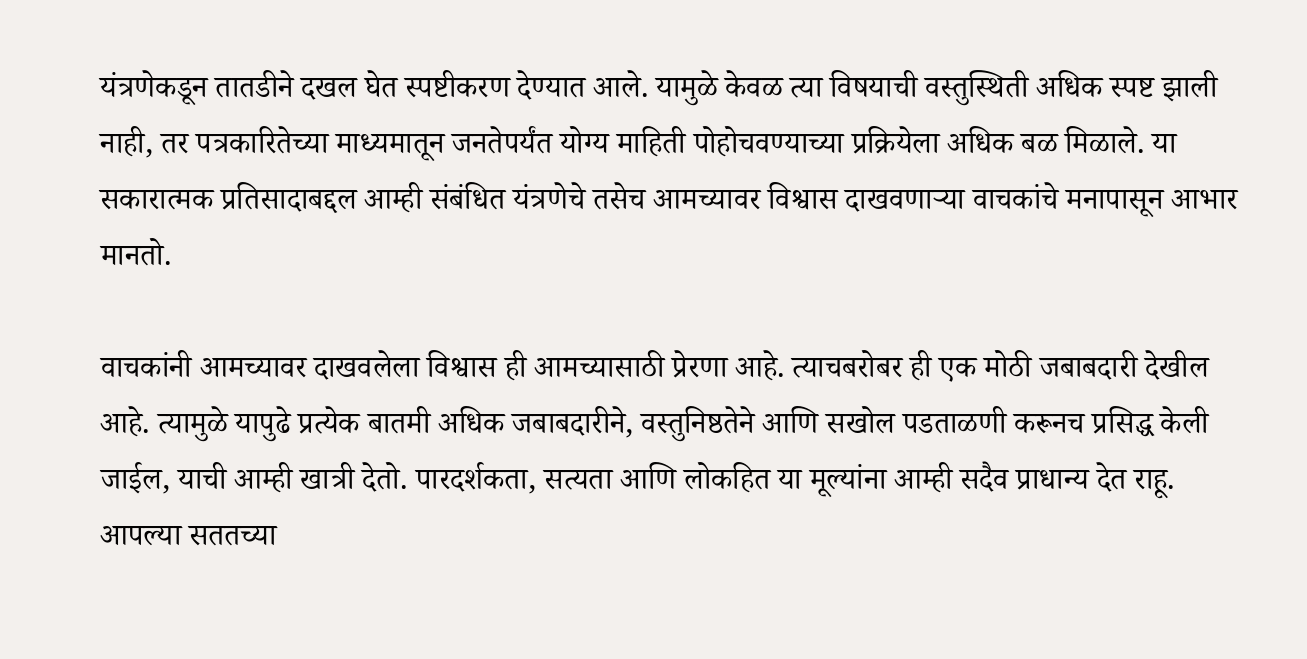यंत्रणेकडून तातडीने दखल घेत स्पष्टीकरण देण्यात आले. यामुळे केवळ त्या विषयाची वस्तुस्थिती अधिक स्पष्ट झाली नाही, तर पत्रकारितेच्या माध्यमातून जनतेपर्यंत योग्य माहिती पोहोचवण्याच्या प्रक्रियेला अधिक बळ मिळाले. या सकारात्मक प्रतिसादाबद्दल आम्ही संबंधित यंत्रणेचे तसेच आमच्यावर विश्वास दाखवणाऱ्या वाचकांचे मनापासून आभार मानतो.

वाचकांनी आमच्यावर दाखवलेला विश्वास ही आमच्यासाठी प्रेरणा आहे. त्याचबरोबर ही एक मोठी जबाबदारी देखील आहे. त्यामुळे यापुढे प्रत्येक बातमी अधिक जबाबदारीने, वस्तुनिष्ठतेने आणि सखोल पडताळणी करूनच प्रसिद्ध केली जाईल, याची आम्ही खात्री देतो. पारदर्शकता, सत्यता आणि लोकहित या मूल्यांना आम्ही सदैव प्राधान्य देत राहू.
आपल्या सततच्या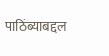पाठिंब्याबद्दल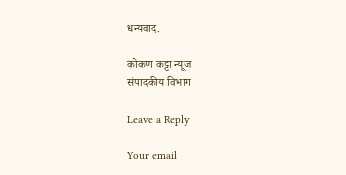धन्यवाद.

कोकण कट्टा न्यूज
संपादकीय विभाग

Leave a Reply

Your email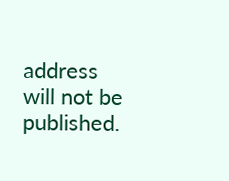address will not be published.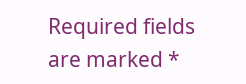Required fields are marked *